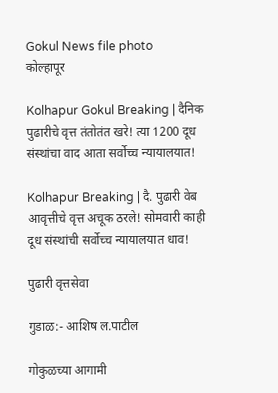Gokul News file photo
कोल्हापूर

Kolhapur Gokul Breaking | दैनिक पुढारीचे वृत्त तंतोतंत खरे! त्या 1200 दूध संस्थांचा वाद आता सर्वोच्च न्यायालयात!

Kolhapur Breaking | दै. पुढारी वेब आवृत्तीचे वृत्त अचूक ठरले! सोमवारी काही दूध संस्थांची सर्वोच्च न्यायालयात धाव!

पुढारी वृत्तसेवा

गुडाळ:- आशिष ल.पाटील

गोकुळच्या आगामी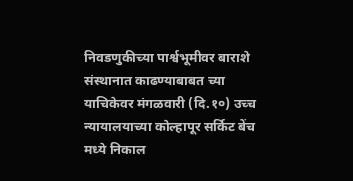निवडणुकीच्या पार्श्वभूमीवर बाराशे संस्थानात काढण्याबाबत च्या याचिकेवर मंगळवारी (दि.१०) उच्च न्यायालयाच्या कोल्हापूर सर्किट बेंच मध्ये निकाल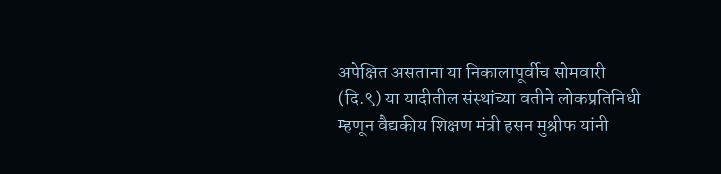अपेक्षित असताना या निकालापूर्वीच सोमवारी (दि.९) या यादीतील संस्थांच्या वतीने लोकप्रतिनिधी म्हणून वैद्यकीय शिक्षण मंत्री हसन मुश्रीफ यांनी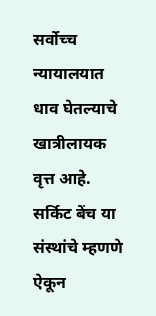सर्वोच्च न्यायालयात धाव घेतल्याचे खात्रीलायक वृत्त आहे. सर्किट बेंच या संस्थांचे म्हणणे ऐकून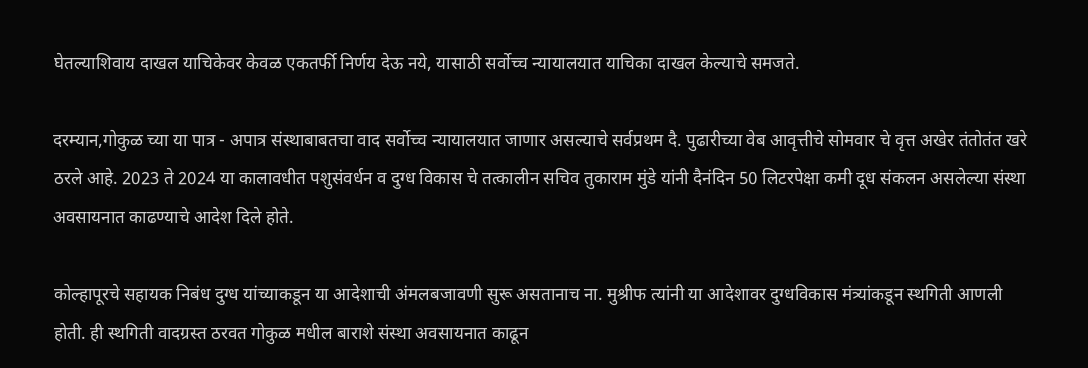घेतल्याशिवाय दाखल याचिकेवर केवळ एकतर्फी निर्णय देऊ नये, यासाठी सर्वोच्च न्यायालयात याचिका दाखल केल्याचे समजते.

दरम्यान,गोकुळ च्या या पात्र - अपात्र संस्थाबाबतचा वाद सर्वोच्च न्यायालयात जाणार असल्याचे सर्वप्रथम दै. पुढारीच्या वेब आवृत्तीचे सोमवार चे वृत्त अखेर तंतोतंत खरे ठरले आहे. 2023 ते 2024 या कालावधीत पशुसंवर्धन व दुग्ध विकास चे तत्कालीन सचिव तुकाराम मुंडे यांनी दैनंदिन 50 लिटरपेक्षा कमी दूध संकलन असलेल्या संस्था अवसायनात काढण्याचे आदेश दिले होते.

कोल्हापूरचे सहायक निबंध दुग्ध यांच्याकडून या आदेशाची अंमलबजावणी सुरू असतानाच ना. मुश्रीफ त्यांनी या आदेशावर दुग्धविकास मंत्र्यांकडून स्थगिती आणली होती. ही स्थगिती वादग्रस्त ठरवत गोकुळ मधील बाराशे संस्था अवसायनात काढून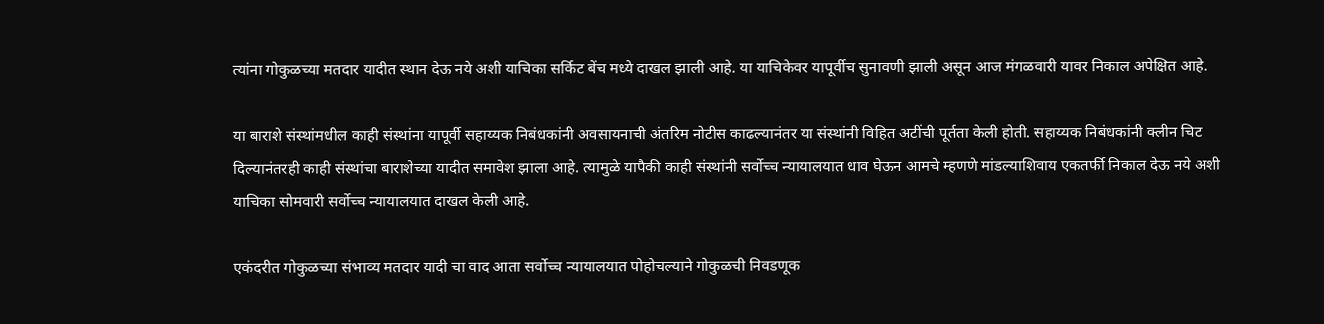त्यांना गोकुळच्या मतदार यादीत स्थान देऊ नये अशी याचिका सर्किट बेंच मध्ये दाखल झाली आहे. या याचिकेवर यापूर्वीच सुनावणी झाली असून आज मंगळवारी यावर निकाल अपेक्षित आहे.

या बाराशे संस्थांमधील काही संस्थांना यापूर्वी सहाय्यक निबंधकांनी अवसायनाची अंतरिम नोटीस काढल्यानंतर या संस्थांनी विहित अटींची पूर्तता केली होती. सहाय्यक निबंधकांनी क्लीन चिट दिल्यानंतरही काही संस्थांचा बाराशेच्या यादीत समावेश झाला आहे. त्यामुळे यापैकी काही संस्थांनी सर्वोच्च न्यायालयात धाव घेऊन आमचे म्हणणे मांडल्याशिवाय एकतर्फी निकाल देऊ नये अशी याचिका सोमवारी सर्वोच्च न्यायालयात दाखल केली आहे.

एकंदरीत गोकुळच्या संभाव्य मतदार यादी चा वाद आता सर्वोच्च न्यायालयात पोहोचल्याने गोकुळची निवडणूक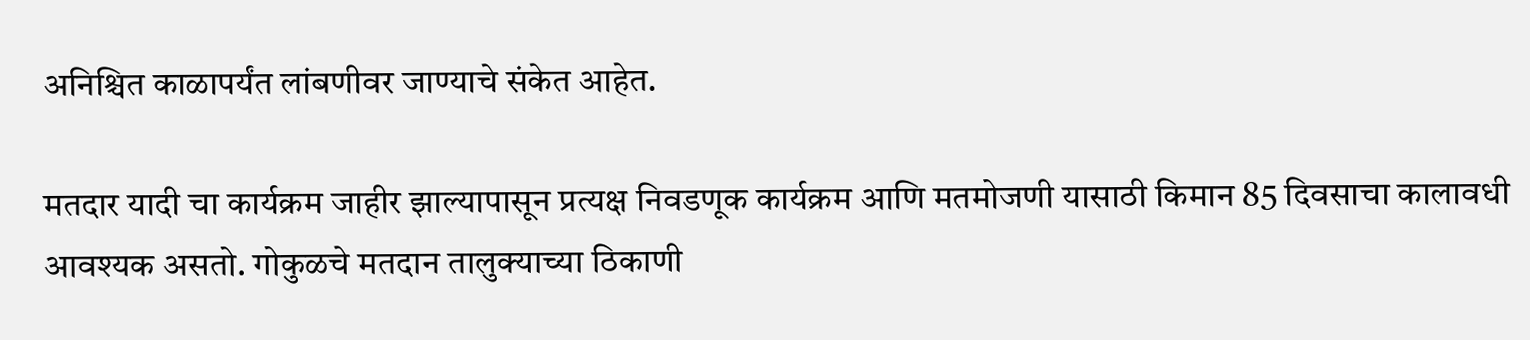अनिश्चित काळापर्यंत लांबणीवर जाण्याचे संकेत आहेत.

मतदार यादी चा कार्यक्रम जाहीर झाल्यापासून प्रत्यक्ष निवडणूक कार्यक्रम आणि मतमोजणी यासाठी किमान 85 दिवसाचा कालावधी आवश्यक असतो. गोकुळचे मतदान तालुक्याच्या ठिकाणी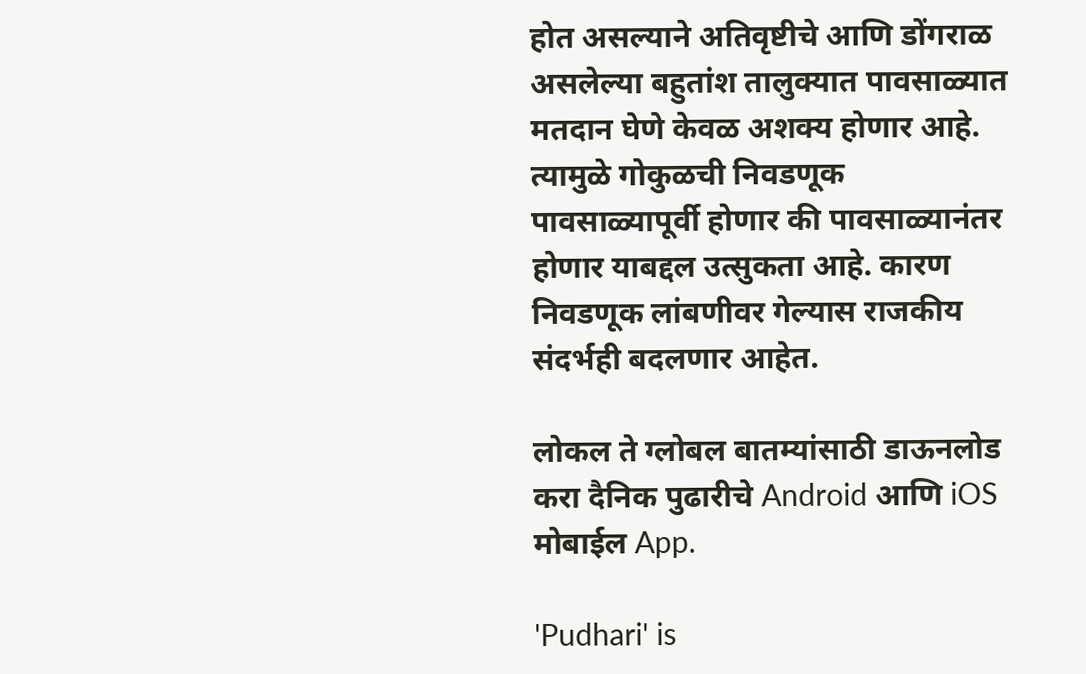होत असल्याने अतिवृष्टीचे आणि डोंगराळ असलेल्या बहुतांश तालुक्यात पावसाळ्यात मतदान घेणे केवळ अशक्य होणार आहे. त्यामुळे गोकुळची निवडणूक पावसाळ्यापूर्वी होणार की पावसाळ्यानंतर होणार याबद्दल उत्सुकता आहे. कारण निवडणूक लांबणीवर गेल्यास राजकीय संदर्भही बदलणार आहेत.

लोकल ते ग्लोबल बातम्यांसाठी डाऊनलोड करा दैनिक पुढारीचे Android आणि iOS मोबाईल App.

'Pudhari' is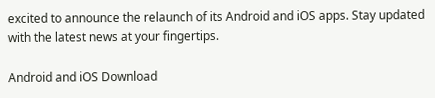excited to announce the relaunch of its Android and iOS apps. Stay updated with the latest news at your fingertips.

Android and iOS Download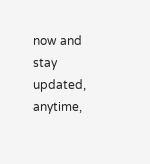now and stay updated, anytime,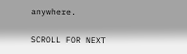anywhere.

SCROLL FOR NEXT